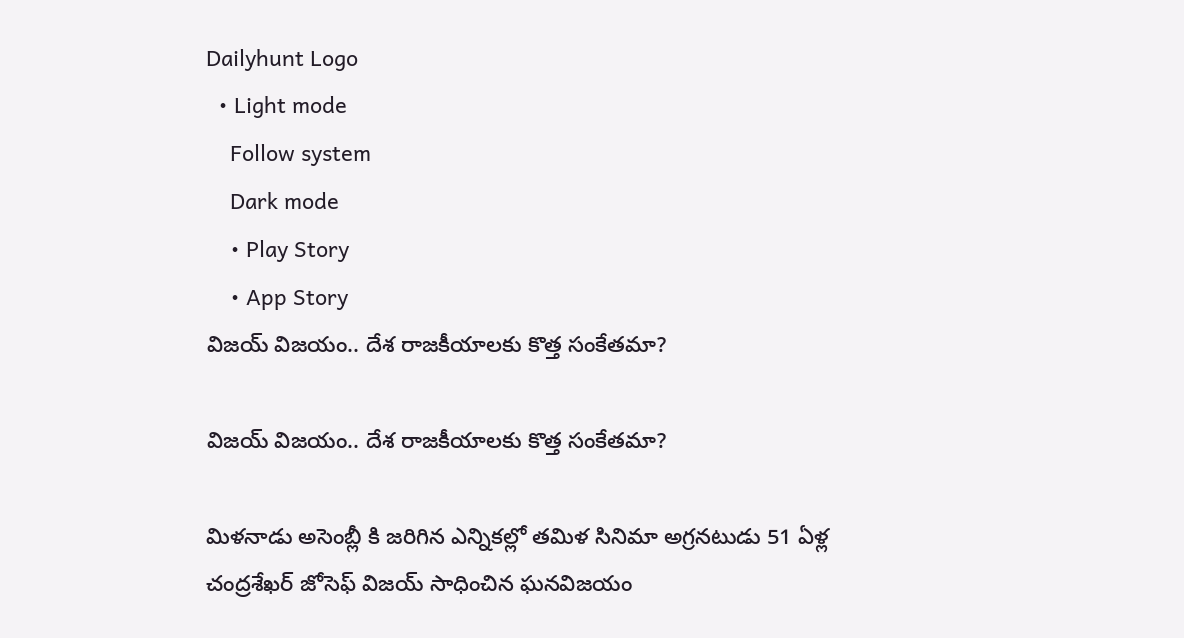Dailyhunt Logo
  • Light mode
    Follow system
    Dark mode
    • Play Story
    • App Story
విజయ్ విజయం.. దేశ రాజకీయాలకు కొత్త సంకేతమా?

విజయ్ విజయం.. దేశ రాజకీయాలకు కొత్త సంకేతమా?

మిళనాడు అసెంబ్లీ కి జరిగిన ఎన్నికల్లో తమిళ సినిమా అగ్రనటుడు 51 ఏళ్ల చంద్రశేఖర్ జోసెఫ్ విజయ్ సాధించిన ఘనవిజయం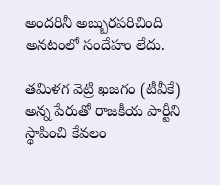అందరినీ అబ్బురపరిచింది అనటంలో సందేహం లేదు.

తమిళగ వెట్రి ఖజగం (టీవీకే) అన్న పేరుతో రాజకీయ పార్టీని స్థాపించి కేవలం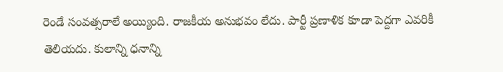రెండే సంవత్సరాలే అయ్యింది. రాజకీయ అనుభవం లేదు. పార్టీ ప్రణాళిక కూడా పెద్దగా ఎవరికీ తెలియదు. కులాన్ని ధనాన్ని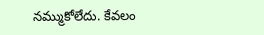నమ్ముకోలేదు. కేవలం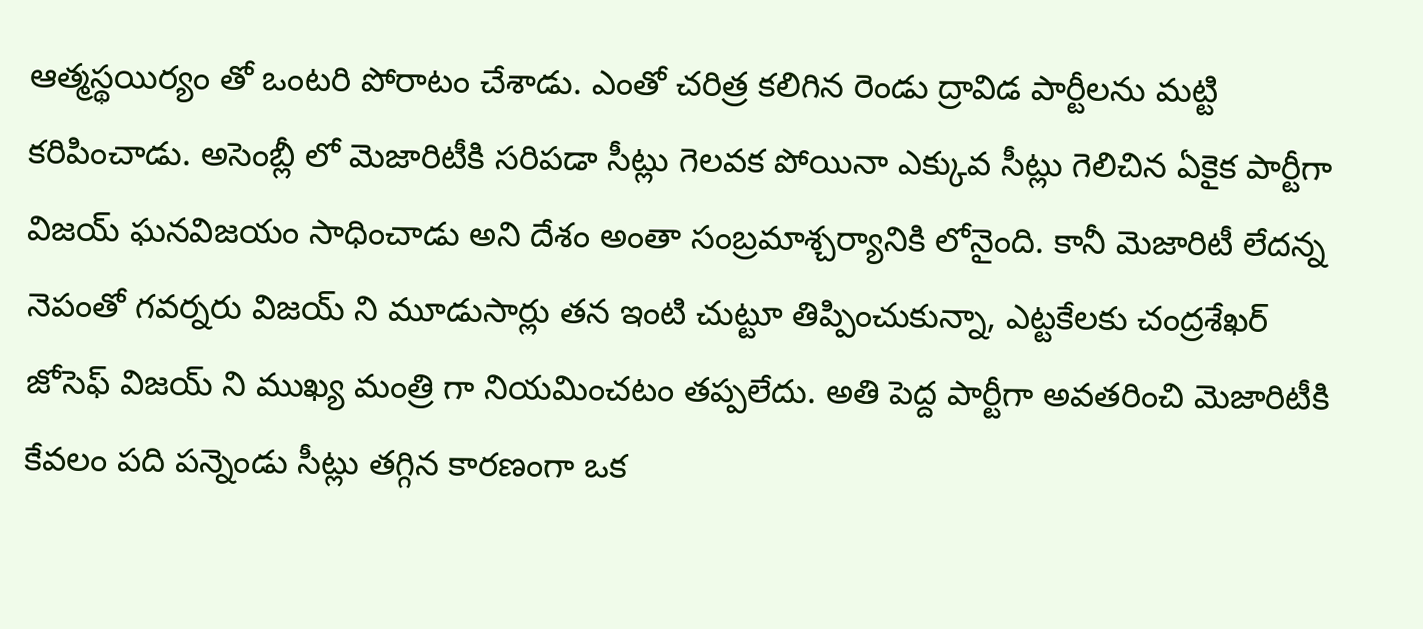ఆత్మస్థయిర్యం తో ఒంటరి పోరాటం చేశాడు. ఎంతో చరిత్ర కలిగిన రెండు ద్రావిడ పార్టీలను మట్టి కరిపించాడు. అసెంబ్లీ లో మెజారిటీకి సరిపడా సీట్లు గెలవక పోయినా ఎక్కువ సీట్లు గెలిచిన ఏకైక పార్టీగా విజయ్ ఘనవిజయం సాధించాడు అని దేశం అంతా సంబ్రమాశ్చర్యానికి లోనైంది. కానీ మెజారిటీ లేదన్న నెపంతో గవర్నరు విజయ్ ని మూడుసార్లు తన ఇంటి చుట్టూ తిప్పించుకున్నా, ఎట్టకేలకు చంద్రశేఖర్ జోసెఫ్ విజయ్ ని ముఖ్య మంత్రి గా నియమించటం తప్పలేదు. అతి పెద్ద పార్టీగా అవతరించి మెజారిటీకి కేవలం పది పన్నెండు సీట్లు తగ్గిన కారణంగా ఒక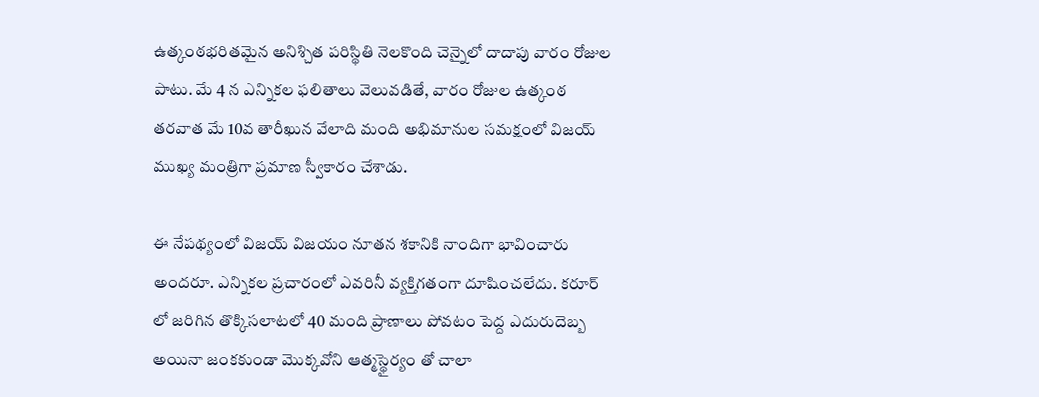ఉత్కంఠభరితమైన అనిశ్చిత పరిస్థితి నెలకొంది చెన్నైలో దాదాపు వారం రోజుల పాటు. మే 4 న ఎన్నికల ఫలితాలు వెలువడితే, వారం రోజుల ఉత్కంఠ తరవాత మే 10వ తారీఖున వేలాది మంది అభిమానుల సమక్షంలో విజయ్ ముఖ్య మంత్రిగా ప్రమాణ స్వీకారం చేశాడు.

ఈ నేపథ్యంలో విజయ్ విజయం నూతన శకానికి నాందిగా భావించారు అందరూ. ఎన్నికల ప్రచారంలో ఎవరినీ వ్యక్తిగతంగా దూషించలేదు. కరూర్ లో జరిగిన తొక్కిసలాటలో 40 మంది ప్రాణాలు పోవటం పెద్ద ఎదురుదెబ్బ అయినా జంకకుండా మొక్కవోని ఆత్మస్థైర్యం తో చాలా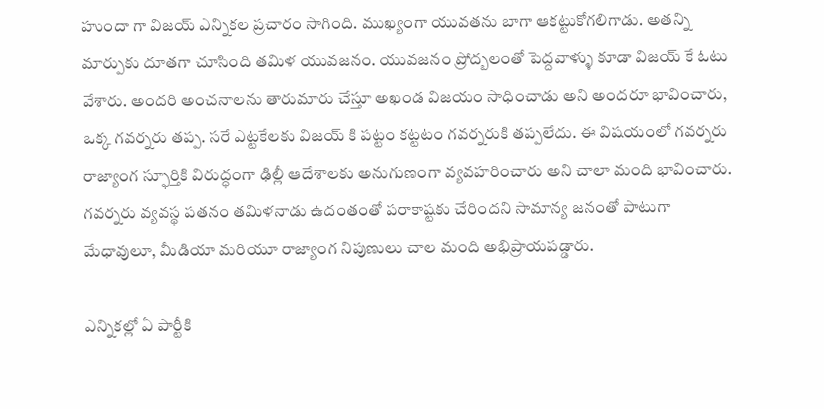హుందా గా విజయ్ ఎన్నికల ప్రచారం సాగింది. ముఖ్యంగా యువతను బాగా ఆకట్టుకోగలిగాడు. అతన్ని మార్పుకు దూతగా చూసింది తమిళ యువజనం. యువజనం ప్రోద్బలంతో పెద్దవాళ్ళు కూడా విజయ్ కే ఓటు వేశారు. అందరి అంచనాలను తారుమారు చేస్తూ అఖండ విజయం సాధించాడు అని అందరూ భావించారు, ఒక్క గవర్నరు తప్ప. సరే ఎట్టకేలకు విజయ్ కి పట్టం కట్టటం గవర్నరుకి తప్పలేదు. ఈ విషయంలో గవర్నరు రాజ్యాంగ స్ఫూర్తికి విరుద్ధంగా ఢిల్లీ ఆదేశాలకు అనుగుణంగా వ్యవహరించారు అని చాలా మంది భావించారు. గవర్నరు వ్యవస్థ పతనం తమిళనాడు ఉదంతంతో పరాకాష్టకు చేరిందని సామాన్య జనంతో పాటుగా మేధావులూ, మీడియా మరియూ రాజ్యాంగ నిపుణులు చాల మంది అభిప్రాయపడ్డారు.

ఎన్నికల్లో ఏ పార్టీకి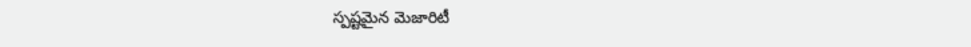స్పష్టమైన మెజారిటీ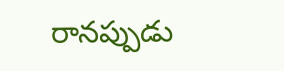రానప్పుడు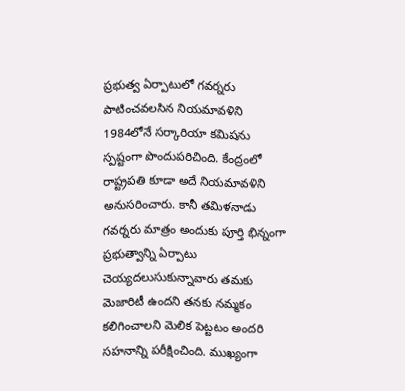ప్రభుత్వ ఏర్పాటులో గవర్నరు పాటించవలసిన నియమావళిని 1984లోనే సర్కారియా కమిషను స్పష్టంగా పొందుపరిచింది. కేంద్రంలో రాష్ట్రపతి కూడా అదే నియమావళిని అనుసరించారు. కానీ తమిళనాడు గవర్నరు మాత్రం అందుకు పూర్తి భిన్నంగా ప్రభుత్వాన్ని ఏర్పాటు చెయ్యదలుసుకున్నావారు తమకు మెజారిటీ ఉందని తనకు నమ్మకం కలిగించాలని మెలిక పెట్టటం అందరి సహనాన్ని పరీక్షించింది. ముఖ్యంగా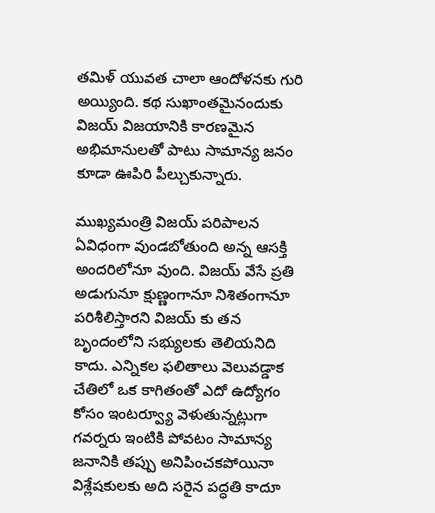తమిళ్ యువత చాలా ఆందోళనకు గురి అయ్యింది. కథ సుఖాంతమైనందుకు విజయ్ విజయానికి కారణమైన అభిమానులతో పాటు సామాన్య జనం కూడా ఊపిరి పీల్చుకున్నారు.

ముఖ్యమంత్రి విజయ్ పరిపాలన ఏవిధంగా వుండబోతుంది అన్న ఆసక్తి అందరిలోనూ వుంది. విజయ్ వేసే ప్రతి అడుగునూ క్షుణ్ణంగానూ నిశితంగానూ పరిశీలిస్తారని విజయ్ కు తన బృందంలోని సభ్యులకు తెలియనిది కాదు. ఎన్నికల ఫలితాలు వెలువడ్డాక చేతిలో ఒక కాగితంతో ఎదో ఉద్యోగం కోసం ఇంటర్వ్యూ వెళుతున్నట్లుగా గవర్నరు ఇంటికి పోవటం సామాన్య జనానికి తప్పు అనిపించకపోయినా విశ్లేషకులకు అది సరైన పద్ధతి కాదూ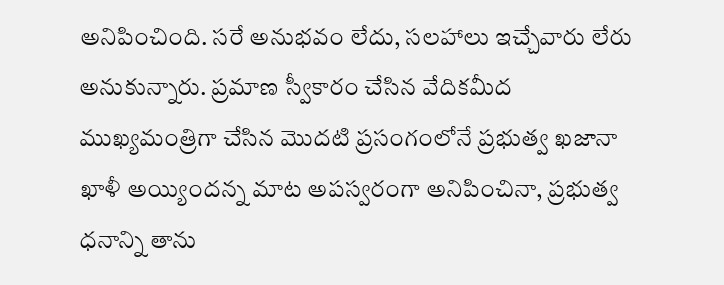అనిపించింది. సరే అనుభవం లేదు, సలహాలు ఇచ్చేవారు లేరు అనుకున్నారు. ప్రమాణ స్వీకారం చేసిన వేదికమీద ముఖ్యమంత్రిగా చేసిన మొదటి ప్రసంగంలోనే ప్రభుత్వ ఖజానా ఖాళీ అయ్యిందన్న మాట అపస్వరంగా అనిపించినా, ప్రభుత్వ ధనాన్ని తాను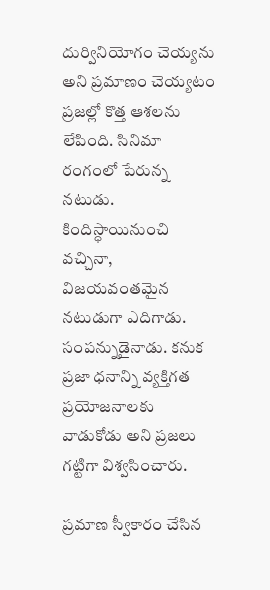దుర్వినియోగం చెయ్యను అని ప్రమాణం చెయ్యటం ప్రజల్లో కొత్త ఆశలను లేపింది. సినిమా రంగంలో పేరున్న నటుడు. కిందిస్ధాయినుంచి వచ్చినా, విజయవంతమైన నటుడుగా ఎదిగాడు. సంపన్నుడైనాడు. కనుక ప్రజా ధనాన్ని వ్యక్తిగత ప్రయోజనాలకు వాడుకోడు అని ప్రజలు గట్టిగా విశ్వసించారు.

ప్రమాణ స్వీకారం చేసిన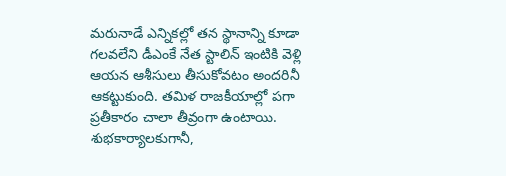మరునాడే ఎన్నికల్లో తన స్థానాన్ని కూడా గలవలేని డీఎంకే నేత స్టాలిన్ ఇంటికి వెళ్లి ఆయన ఆశీసులు తీసుకోవటం అందరినీ ఆకట్టుకుంది. తమిళ రాజకీయాల్లో పగా ప్రతీకారం చాలా తీవ్రంగా ఉంటాయి. శుభకార్యాలకుగానీ,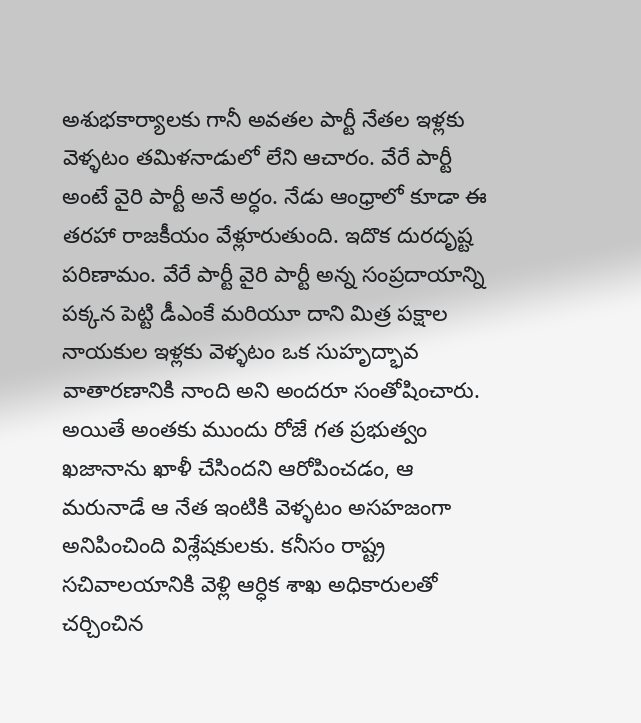అశుభకార్యాలకు గానీ అవతల పార్టీ నేతల ఇళ్లకు వెళ్ళటం తమిళనాడులో లేని ఆచారం. వేరే పార్టీ అంటే వైరి పార్టీ అనే అర్ధం. నేడు ఆంధ్రాలో కూడా ఈ తరహా రాజకీయం వేళ్లూరుతుంది. ఇదొక దురదృష్ట పరిణామం. వేరే పార్టీ వైరి పార్టీ అన్న సంప్రదాయాన్ని పక్కన పెట్టి డీఎంకే మరియూ దాని మిత్ర పక్షాల నాయకుల ఇళ్లకు వెళ్ళటం ఒక సుహృద్భావ వాతారణానికి నాంది అని అందరూ సంతోషించారు. అయితే అంతకు ముందు రోజే గత ప్రభుత్వం ఖజానాను ఖాళీ చేసిందని ఆరోపించడం, ఆ మరునాడే ఆ నేత ఇంటికి వెళ్ళటం అసహజంగా అనిపించింది విశ్లేషకులకు. కనీసం రాష్ట్ర సచివాలయానికి వెళ్లి ఆర్ధిక శాఖ అధికారులతో చర్చించిన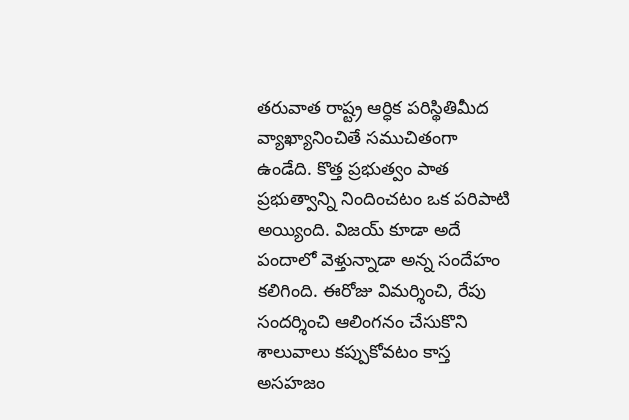తరువాత రాష్ట్ర ఆర్ధిక పరిస్థితిమీద వ్యాఖ్యానించితే సముచితంగా ఉండేది. కొత్త ప్రభుత్వం పాత ప్రభుత్వాన్ని నిందించటం ఒక పరిపాటి అయ్యింది. విజయ్ కూడా అదే పందాలో వెళ్తున్నాడా అన్న సందేహం కలిగింది. ఈరోజు విమర్శించి, రేపు సందర్శించి ఆలింగనం చేసుకొని శాలువాలు కప్పుకోవటం కాస్త అసహజం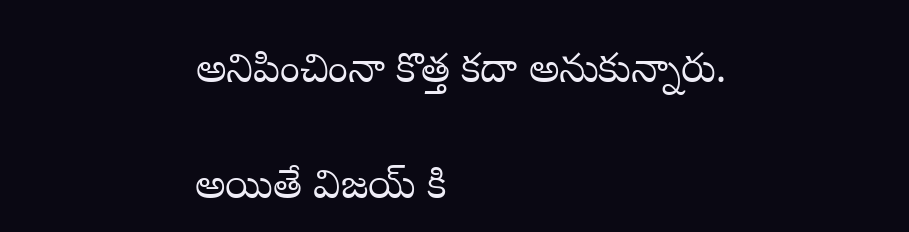అనిపించింనా కొత్త కదా అనుకున్నారు.

అయితే విజయ్ కి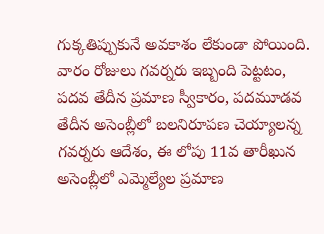గుక్కతిప్పుకునే అవకాశం లేకుండా పోయింది. వారం రోజులు గవర్నరు ఇబ్బంది పెట్టటం, పదవ తేదీన ప్రమాణ స్వీకారం, పదమూడవ తేదీన అసెంబ్లీలో బలనిరూపణ చెయ్యాలన్న గవర్నరు ఆదేశం, ఈ లోపు 11వ తారీఖున అసెంబ్లీలో ఎమ్మెల్యేల ప్రమాణ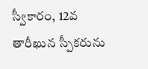స్వీకారం, 12వ తారీఖున స్పీకరును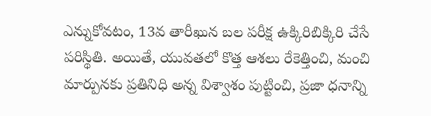ఎన్నుకోవటం, 13వ తారీఖున బల పరీక్ష ఉక్కిరిబిక్కిరి చేసే పరిస్థితి. అయితే, యువతలో కొత్త ఆశలు రేకెత్తించి, మంచి మార్పునకు ప్రతినిధి అన్న విశ్వాశం పుట్టించి, ప్రజా ధనాన్ని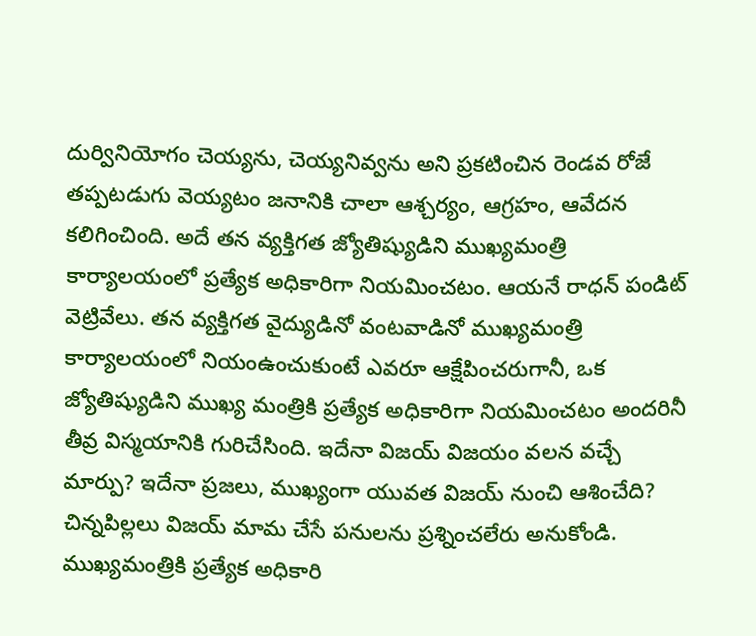దుర్వినియోగం చెయ్యను, చెయ్యనివ్వను అని ప్రకటించిన రెండవ రోజే తప్పటడుగు వెయ్యటం జనానికి చాలా ఆశ్చర్యం, ఆగ్రహం, ఆవేదన కలిగించింది. అదే తన వ్యక్తిగత జ్యోతిష్యుడిని ముఖ్యమంత్రి కార్యాలయంలో ప్రత్యేక అధికారిగా నియమించటం. ఆయనే రాధన్ పండిట్ వెట్రివేలు. తన వ్యక్తిగత వైద్యుడినో వంటవాడినో ముఖ్యమంత్రి కార్యాలయంలో నియంఉంచుకుంటే ఎవరూ ఆక్షేపించరుగానీ, ఒక జ్యోతిష్యుడిని ముఖ్య మంత్రికి ప్రత్యేక అధికారిగా నియమించటం అందరినీ తీవ్ర విస్మయానికి గురిచేసింది. ఇదేనా విజయ్ విజయం వలన వచ్చే మార్పు? ఇదేనా ప్రజలు, ముఖ్యంగా యువత విజయ్ నుంచి ఆశించేది? చిన్నపిల్లలు విజయ్ మామ చేసే పనులను ప్రశ్నించలేరు అనుకోండి. ముఖ్యమంత్రికి ప్రత్యేక అధికారి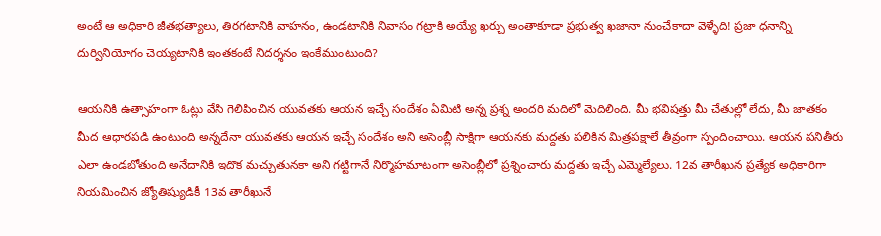అంటే ఆ అధికారి జీతభత్యాలు, తిరగటానికి వాహనం, ఉండటానికి నివాసం గట్రాకి అయ్యే ఖర్చు అంతాకూడా ప్రభుత్వ ఖజానా నుంచేకాదా వెళ్ళేది! ప్రజా ధనాన్ని దుర్వినియోగం చెయ్యటానికి ఇంతకంటే నిదర్శనం ఇంకేముంటుంది?

ఆయనికి ఉత్సాహంగా ఓట్లు వేసి గెలిపించిన యువతకు ఆయన ఇచ్చే సందేశం ఏమిటి అన్న ప్రశ్న అందరి మదిలో మెదిలింది. మీ భవిషత్తు మీ చేతుల్లో లేదు, మీ జాతకం మీద ఆధారపడి ఉంటుంది అన్నదేనా యువతకు ఆయన ఇచ్చే సందేశం అని అసెంబ్లీ సాక్షిగా ఆయనకు మద్దతు పలికిన మిత్రపక్షాలే తీవ్రంగా స్పందించాయి. ఆయన పనితీరు ఎలా ఉండబోతుంది అనేదానికి ఇదొక మచ్చుతునకా అని గట్టిగానే నిర్మొహమాటంగా అసెంబ్లీలో ప్రశ్నించారు మద్దతు ఇచ్చే ఎమ్మెల్యేలు. 12వ తారీఖున ప్రత్యేక అధికారిగా నియమించిన జ్యోతిష్యుడికీ 13వ తారీఖునే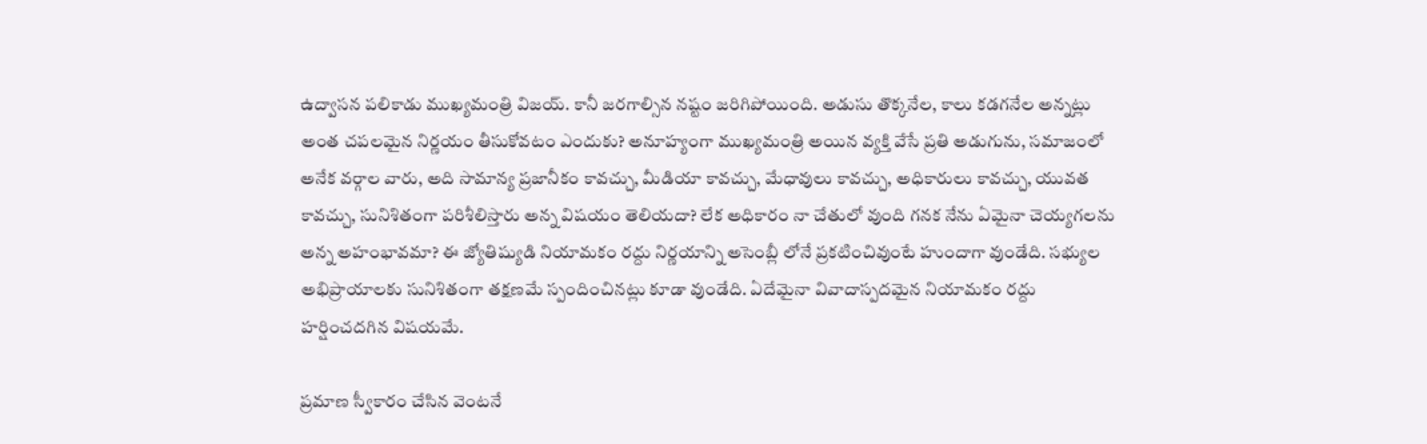ఉద్వాసన పలికాడు ముఖ్యమంత్రి విజయ్. కానీ జరగాల్సిన నష్టం జరిగిపోయింది. అడుసు తొక్కనేల, కాలు కడగనేల అన్నట్లు అంత చపలమైన నిర్ణయం తీసుకోవటం ఎందుకు? అనూహ్యంగా ముఖ్యమంత్రి అయిన వ్యక్తి వేసే ప్రతి అడుగును, సమాజంలో అనేక వర్గాల వారు, అది సామాన్య ప్రజానీకం కావచ్చు, మీడియా కావచ్చు, మేధావులు కావచ్చు, అధికారులు కావచ్చు, యువత కావచ్చు, సునిశితంగా పరిశీలిస్తారు అన్న విషయం తెలియదా? లేక అధికారం నా చేతులో వుంది గనక నేను ఏమైనా చెయ్యగలను అన్న అహంభావమా? ఈ జ్యోతిష్యుడి నియామకం రద్దు నిర్ణయాన్ని అసెంబ్లీ లోనే ప్రకటించివుంటే హుందాగా వుండేది. సభ్యుల అభిప్రాయాలకు సునిశితంగా తక్షణమే స్పందించినట్లు కూడా వుండేది. ఏదేమైనా వివాదాస్పదమైన నియామకం రద్దు హర్షించదగిన విషయమే.

ప్రమాణ స్వీకారం చేసిన వెంటనే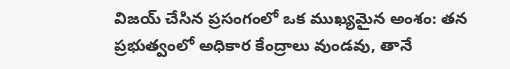విజయ్ చేసిన ప్రసంగంలో ఒక ముఖ్యమైన అంశం: తన ప్రభుత్వంలో అధికార కేంద్రాలు వుండవు, తానే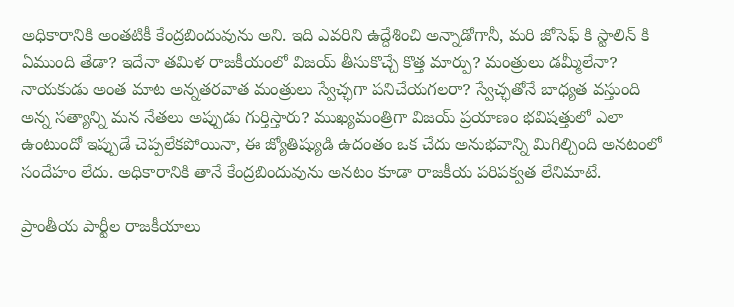అధికారానికి అంతటికీ కేంద్రబిందువును అని. ఇది ఎవరిని ఉద్దేశించి అన్నాడోగానీ, మరి జోసెఫ్ కి స్టాలిన్ కి ఏముంది తేడా? ఇదేనా తమిళ రాజకీయంలో విజయ్ తీసుకొచ్చే కొత్త మార్పు? మంత్రులు డమ్మీలేనా? నాయకుడు అంత మాట అన్నతరవాత మంత్రులు స్వేచ్ఛగా పనిచేయగలరా? స్వేచ్ఛతోనే బాధ్యత వస్తుంది అన్న సత్యాన్ని మన నేతలు అప్పుడు గుర్తిస్తారు? ముఖ్యమంత్రిగా విజయ్ ప్రయాణం భవిషత్తులో ఎలా ఉంటుందో ఇప్పుడే చెప్పలేకపోయినా, ఈ జ్యోతిష్యుడి ఉదంతం ఒక చేదు అనుభవాన్ని మిగిల్చింది అనటంలో సందేహం లేదు. అధికారానికి తానే కేంద్రబిందువును అనటం కూడా రాజకీయ పరిపక్వత లేనిమాటే.

ప్రాంతీయ పార్టీల రాజకీయాలు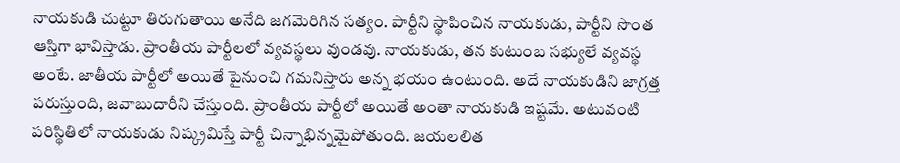నాయకుడి చుట్టూ తిరుగుతాయి అనేది జగమెరిగిన సత్యం. పార్టీని స్థాపించిన నాయకుడు, పార్టీని సొంత ఆస్తిగా భావిస్తాడు. ప్రాంతీయ పార్టీలలో వ్యవస్థలు వుండవు. నాయకుడు, తన కుటుంబ సభ్యులే వ్యవస్థ అంటే. జాతీయ పార్టీలో అయితే పైనుంచి గమనిస్తారు అన్న భయం ఉంటుంది. అదే నాయకుడిని జాగ్రత్త పరుస్తుంది, జవాబుదారీని చేస్తుంది. ప్రాంతీయ పార్టీలో అయితే అంతా నాయకుడి ఇష్టమే. అటువంటి పరిస్థితిలో నాయకుడు నిష్క్రమిస్తే పార్టీ చిన్నాభిన్నమైపోతుంది. జయలలిత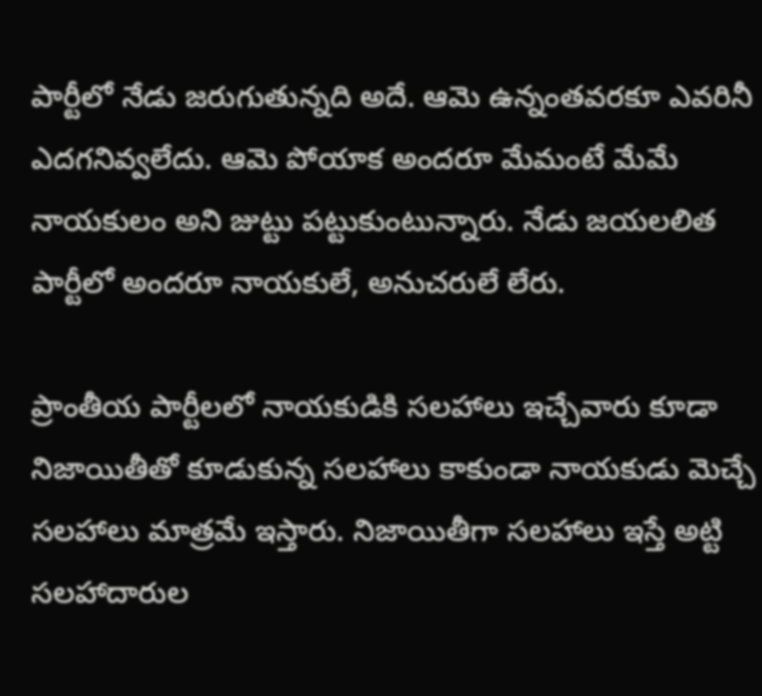పార్టీలో నేడు జరుగుతున్నది అదే. ఆమె ఉన్నంతవరకూ ఎవరినీ ఎదగనివ్వలేదు. ఆమె పోయాక అందరూ మేమంటే మేమే నాయకులం అని జుట్టు పట్టుకుంటున్నారు. నేడు జయలలిత పార్టీలో అందరూ నాయకులే, అనుచరులే లేరు.

ప్రాంతీయ పార్టీలలో నాయకుడికి సలహాలు ఇచ్చేవారు కూడా నిజాయితీతో కూడుకున్న సలహాలు కాకుండా నాయకుడు మెచ్చే సలహాలు మాత్రమే ఇస్తారు. నిజాయితీగా సలహాలు ఇస్తే అట్టి సలహాదారుల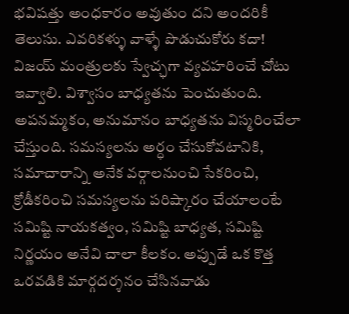భవిషత్తు అంధకారం అవుతుం దని అందరికీ తెలుసు. ఎవరికళ్ళు వాళ్ళే పొడుచుకోరు కదా! విజయ్ మంత్రులకు స్వేచ్ఛగా వ్యవహరించే చోటు ఇవ్వాలి. విశ్వాసం బాధ్యతను పెంచుతుంది. అపనమ్మకం, అనుమానం బాధ్యతను విస్మరించేలా చేస్తుంది. సమస్యలను అర్ధం చేసుకోవటానికి, సమాచారాన్ని అనేక వర్గాలనుంచి సేకరించి, క్రోడీకరించి సమస్యలను పరిష్కారం చేయాలంటే సమిష్టి నాయకత్వం, సమిష్టి బాధ్యత, సమిష్టి నిర్ణయం అనేవి చాలా కీలకం. అప్పుడే ఒక కొత్త ఒరవడికి మార్గదర్శనం చేసినవాడు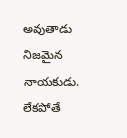అవుతాడు నిజమైన నాయకుడు. లేకపోతే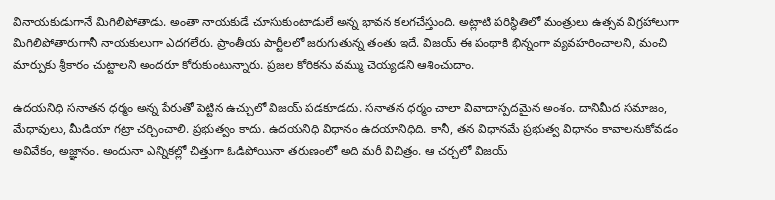వినాయకుడుగానే మిగిలిపోతాడు. అంతా నాయకుడే చూసుకుంటాడులే అన్న భావన కలగచేస్తుంది. అట్లాటి పరిస్థితిలో మంత్రులు ఉత్సవ విగ్రహాలుగా మిగిలిపోతారుగానీ నాయకులుగా ఎదగలేరు. ప్రాంతీయ పార్టీలలో జరుగుతున్న తంతు ఇదే. విజయ్ ఈ పంథాకి భిన్నంగా వ్యవహరించాలని, మంచి మార్పుకు శ్రీకారం చుట్టాలని అందరూ కోరుకుంటున్నారు. ప్రజల కోరికను వమ్ము చెయ్యడని ఆశించుదాం.

ఉదయనిధి సనాతన ధర్మం అన్న పేరుతో పెట్టిన ఉచ్చులో విజయ్ పడకూడదు. సనాతన ధర్మం చాలా వివాదాస్పదమైన అంశం. దానిమీద సమాజం, మేధావులు, మీడియా గట్రా చర్చించాలి. ప్రభుత్వం కాదు. ఉదయనిధి విధానం ఉదయానిధిది. కానీ, తన విధానమే ప్రభుత్వ విధానం కావాలనుకోవడం అవివేకం, అజ్ఞానం. అందునా ఎన్నికల్లో చిత్తుగా ఓడిపోయినా తరుణంలో అది మరీ విచిత్రం. ఆ చర్చలో విజయ్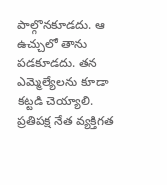పాల్గొనకూడదు. ఆ ఉచ్చులో తాను పడకూడదు. తన ఎమ్మెల్యేలను కూడా కట్టడి చెయ్యాలి. ప్రతిపక్ష నేత వ్యక్తిగత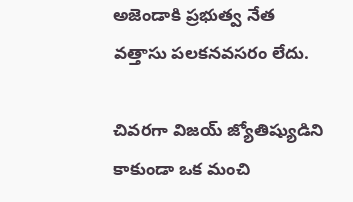అజెండాకి ప్రభుత్వ నేత వత్తాసు పలకనవసరం లేదు.

చివరగా విజయ్ జ్యోతిష్యుడిని కాకుండా ఒక మంచి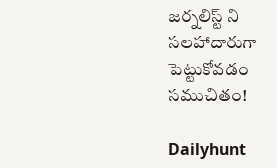జర్నలిస్ట్ ని సలహాదారుగా పెట్టుకోవడం సముచితం!

Dailyhunt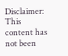Disclaimer: This content has not been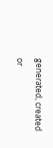generated, created or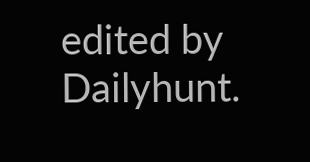edited by Dailyhunt.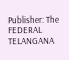Publisher: The FEDERAL TELANGANA